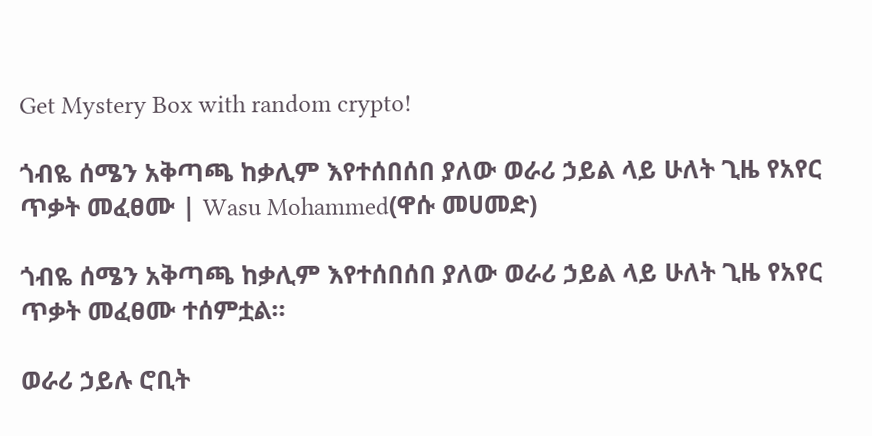Get Mystery Box with random crypto!

ጎብዬ ሰሜን አቅጣጫ ከቃሊም እየተሰበሰበ ያለው ወራሪ ኃይል ላይ ሁለት ጊዜ የአየር ጥቃት መፈፀሙ | Wasu Mohammed(ዋሱ መሀመድ)

ጎብዬ ሰሜን አቅጣጫ ከቃሊም እየተሰበሰበ ያለው ወራሪ ኃይል ላይ ሁለት ጊዜ የአየር ጥቃት መፈፀሙ ተሰምቷል።

ወራሪ ኃይሉ ሮቢት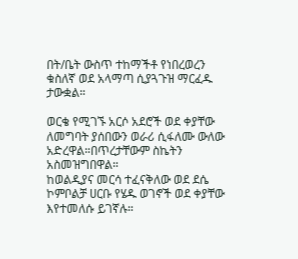በት/ቤት ውስጥ ተከማችቶ የነበረወረን ቁስለኛ ወደ አላማጣ ሲያጓጉዝ ማርፈዱ ታውቋል።

ወርቄ የሚገኙ አርሶ አደሮች ወደ ቀያቸው ለመግባት ያሰበውን ወራሪ ሲፋለሙ ውለው አድረዋል።በጥረታቸውም ስኬትን አስመዝግበዋል።
ከወልዲያና መርሳ ተፈናቅለው ወደ ደሴ ኮምቦልቻ ሀርቡ የሄዱ ወገኖች ወደ ቀያቸው እየተመለሱ ይገኛሉ።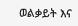ወልቃይት እና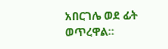አበርገሌ ወደ ፊት ወጥረዋል።